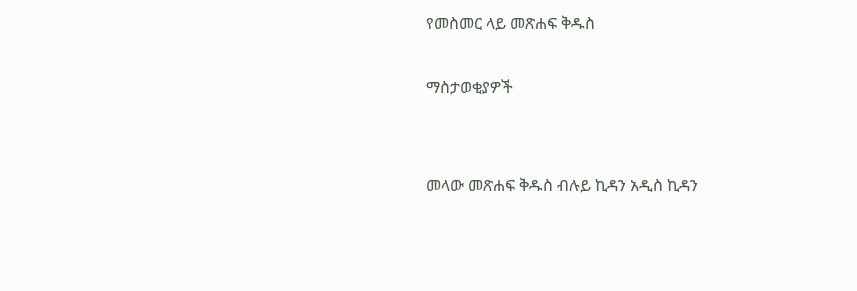የመስመር ላይ መጽሐፍ ቅዱስ

ማስታወቂያዎች


መላው መጽሐፍ ቅዱስ ብሉይ ኪዳን አዲስ ኪዳን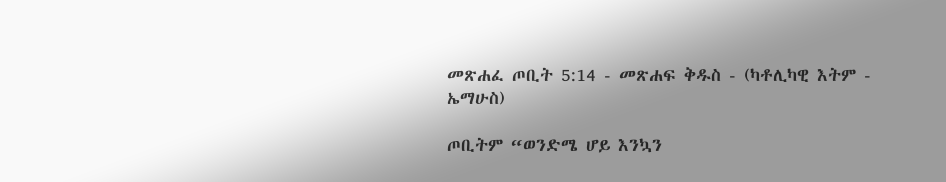መጽሐፈ ጦቢት 5:14 - መጽሐፍ ቅዱስ - (ካቶሊካዊ እትም - ኤማሁስ)

ጦቢትም “ወንድሜ ሆይ እንኳን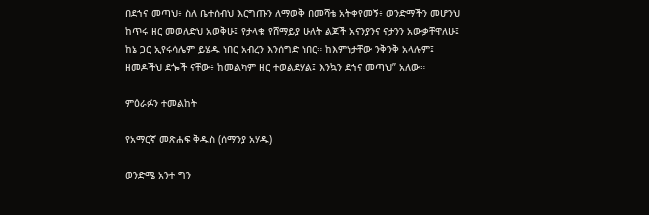በደኀና መጣህ፥ ስለ ቤተሰብህ እርግጡን ለማወቅ በመሻቴ አትቀየመኝ፥ ወንድማችን መሆንህ ከጥሩ ዘር መወለድህ አወቅሁ፤ የታላቁ የሸማይያ ሁለት ልጆች አናንያንና ናታንን አውቃቸዋለሁ፤ ከኔ ጋር ኢየሩሳሌም ይሄዱ ነበር አብረን እንሰግድ ነበር። ከእምነታቸው ንቅንቅ አላሉም፤ ዘመዶችህ ደጐች ናቸው፥ ከመልካም ዘር ተወልደሃል፤ እንኳን ደኀና መጣህ” አለው።

ምዕራፉን ተመልከት

የአማርኛ መጽሐፍ ቅዱስ (ሰማንያ አሃዱ)

ወንድሜ አንተ ግን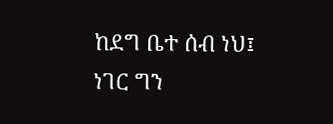ከደግ ቤተ ሰብ ነህ፤ ነገር ግን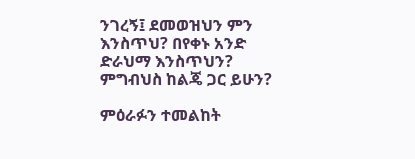ንገረኝ፤ ደመወዝህን ምን እንስጥህ? በየቀኑ አንድ ድራህማ እንስጥህን? ምግብህስ ከልጄ ጋር ይሁን?

ምዕራፉን ተመልከት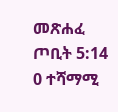መጽሐፈ ጦቢት 5:14
0 ተሻማሚ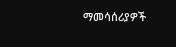ማመሳሰሪያዎች